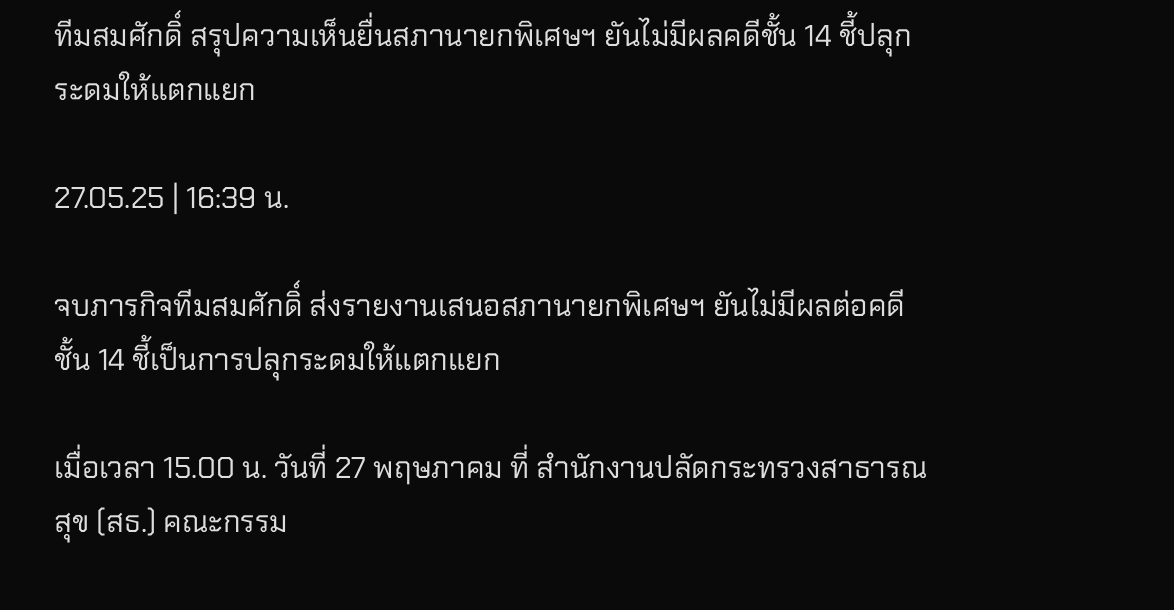ทีมสมศักดิ์ สรุปความเห็นยื่นสภานายกพิเศษฯ ยันไม่มีผลคดีชั้น 14 ชี้ปลุกระดมให้แตกแยก

27.05.25 | 16:39 น.

จบภารกิจทีมสมศักดิ์ ส่งรายงานเสนอสภานายกพิเศษฯ ยันไม่มีผลต่อคดีชั้น 14 ชี้เป็นการปลุกระดมให้แตกแยก

เมื่อเวลา 15.00 น. วันที่ 27 พฤษภาคม ที่ สำนักงานปลัดกระทรวงสาธารณสุข (สธ.) คณะกรรม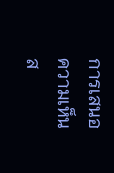การเสนอความเห็นส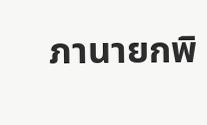ภานายกพิ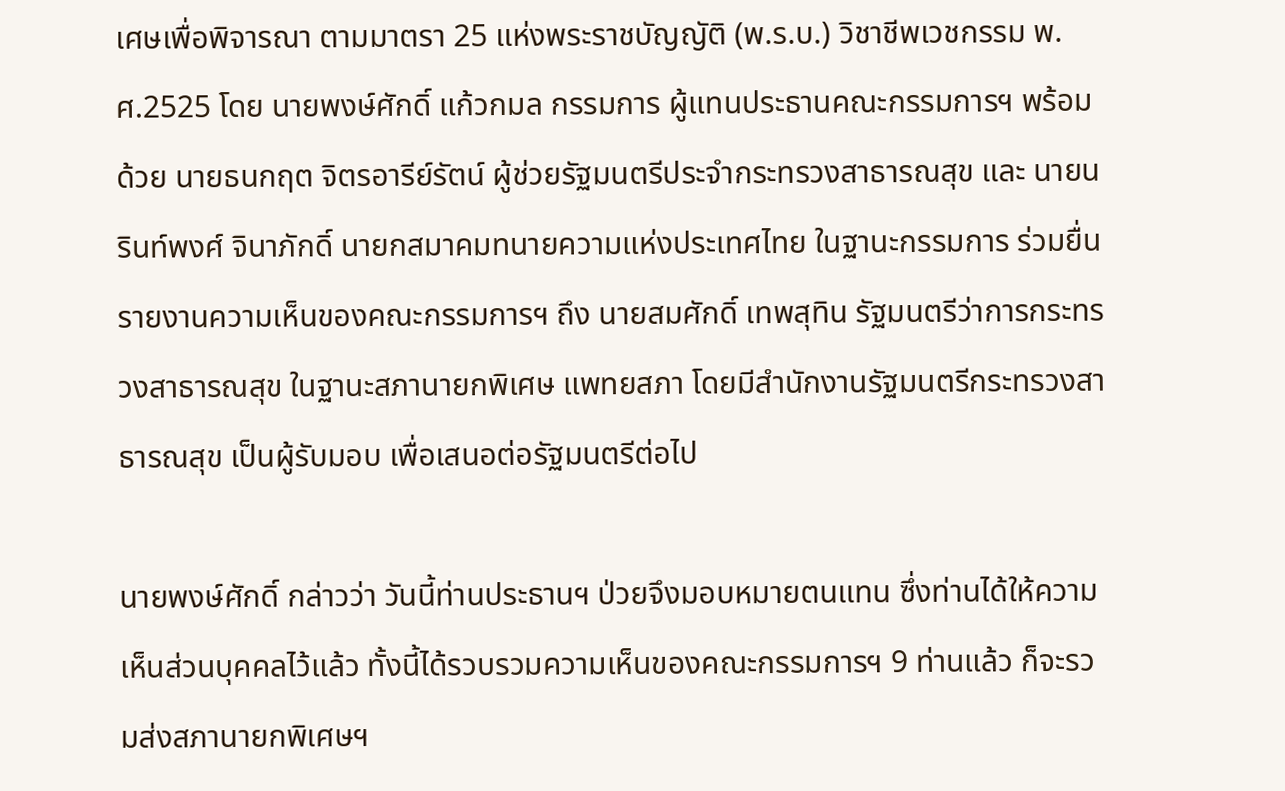เศษเพื่อพิจารณา ตามมาตรา 25 แห่งพระราชบัญญัติ (พ.ร.บ.) วิชาชีพเวชกรรม พ.ศ.2525 โดย นายพงษ์ศักดิ์ แก้วกมล กรรมการ ผู้แทนประธานคณะกรรมการฯ พร้อมด้วย นายธนกฤต จิตรอารีย์รัตน์ ผู้ช่วยรัฐมนตรีประจำกระทรวงสาธารณสุข และ นายนรินท์พงศ์ จินาภักดิ์ นายกสมาคมทนายความแห่งประเทศไทย ในฐานะกรรมการ ร่วมยื่นรายงานความเห็นของคณะกรรมการฯ ถึง นายสมศักดิ์ เทพสุทิน รัฐมนตรีว่าการกระทรวงสาธารณสุข ในฐานะสภานายกพิเศษ แพทยสภา โดยมีสำนักงานรัฐมนตรีกระทรวงสาธารณสุข เป็นผู้รับมอบ เพื่อเสนอต่อรัฐมนตรีต่อไป

นายพงษ์ศักดิ์ กล่าวว่า วันนี้ท่านประธานฯ ป่วยจึงมอบหมายตนแทน ซึ่งท่านได้ให้ความเห็นส่วนบุคคลไว้แล้ว ทั้งนี้ได้รวบรวมความเห็นของคณะกรรมการฯ 9 ท่านแล้ว ก็จะรวมส่งสภานายกพิเศษฯ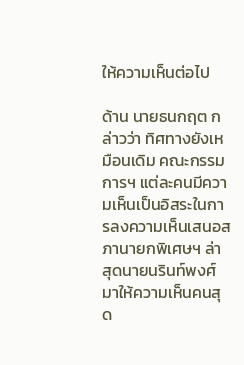ให้ความเห็นต่อไป

ด้าน นายธนกฤต กล่าวว่า ทิศทางยังเหมือนเดิม คณะกรรมการฯ แต่ละคนมีความเห็นเป็นอิสระในการลงความเห็นเสนอสภานายกพิเศษฯ ล่าสุดนายนรินท์พงศ์ มาให้ความเห็นคนสุด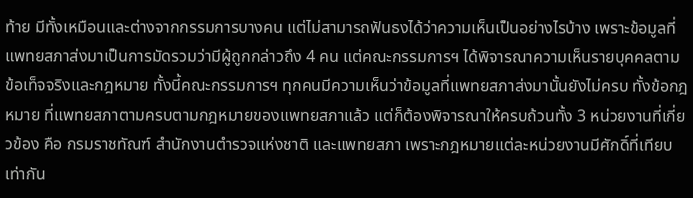ท้าย มีทั้งเหมือนและต่างจากกรรมการบางคน แต่ไม่สามารถฟันธงได้ว่าความเห็นเป็นอย่างไรบ้าง เพราะข้อมูลที่แพทยสภาส่งมาเป็นการมัดรวมว่ามีผู้ถูกกล่าวถึง 4 คน แต่คณะกรรมการฯ ได้พิจารณาความเห็นรายบุคคลตามข้อเท็จจริงและกฎหมาย ทั้งนี้คณะกรรมการฯ ทุกคนมีความเห็นว่าข้อมูลที่แพทยสภาส่งมานั้นยังไม่ครบ ทั้งข้อกฎหมาย ที่แพทยสภาตามครบตามกฎหมายของแพทยสภาแล้ว แต่ก็ต้องพิจารณาให้ครบถ้วนทั้ง 3 หน่วยงานที่เกี่ยวข้อง คือ กรมราชทัณฑ์ สำนักงานตำรวจแห่งชาติ และแพทยสภา เพราะกฎหมายแต่ละหน่วยงานมีศักดิ์ที่เทียบเท่ากัน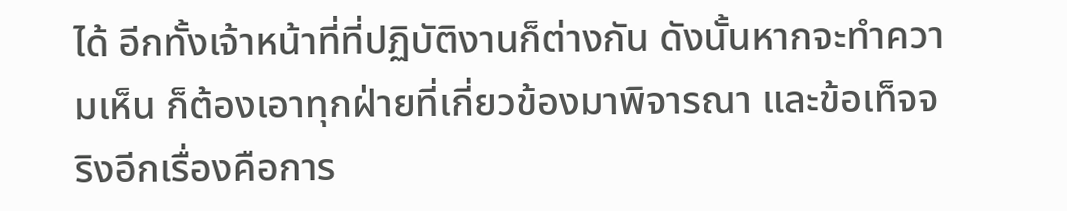ได้ อีกทั้งเจ้าหน้าที่ที่ปฏิบัติงานก็ต่างกัน ดังนั้นหากจะทำความเห็น ก็ต้องเอาทุกฝ่ายที่เกี่ยวข้องมาพิจารณา และข้อเท็จจริงอีกเรื่องคือการ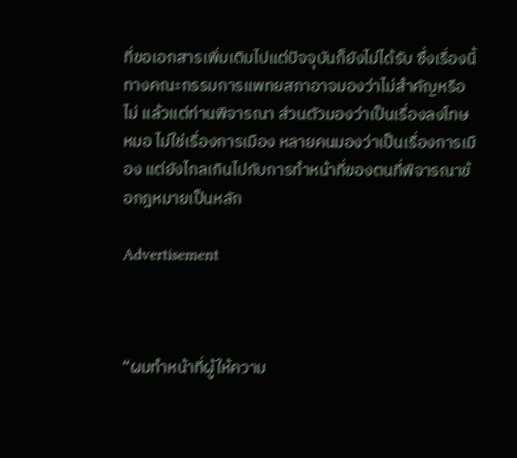ที่ขอเอกสารเพิ่มเติมไปแต่ปัจจุบันก็ยังไม่ได้รับ ซึ่งเรื่องนี้ทางคณะกรรมการแพทยสภาอาจมองว่าไม่สำคัญหรือไม่ แล้วแต่ท่านพิจารณา ส่วนตัวมองว่าเป็นเรื่องลงโทษหมอ ไม่ใช่เรื่องการเมือง หลายคนมองว่าเป็นเรื่องการเมือง แต่ยังไกลเกินไปกับการทำหน้าที่ของตนที่พิจารณาข้อกฎหมายเป็นหลัก

Advertisement



“ผมทำหน้าที่ผู้ให้ความ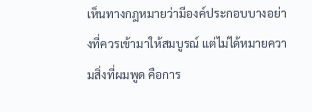เห็นทางกฎหมายว่ามีองค์ประกอบบางอย่างที่ควรเข้ามาให้สมบูรณ์ แต่ไม่ได้หมายความสิ่งที่ผมพูด คือการ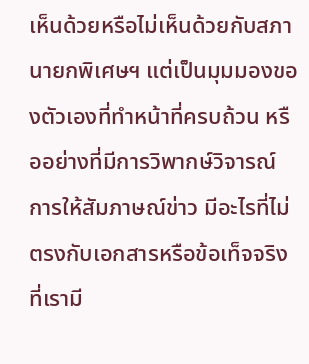เห็นด้วยหรือไม่เห็นด้วยกับสภานายกพิเศษฯ แต่เป็นมุมมองของตัวเองที่ทำหน้าที่ครบถ้วน หรืออย่างที่มีการวิพากษ์วิจารณ์ การให้สัมภาษณ์ข่าว มีอะไรที่ไม่ตรงกับเอกสารหรือข้อเท็จจริงที่เรามี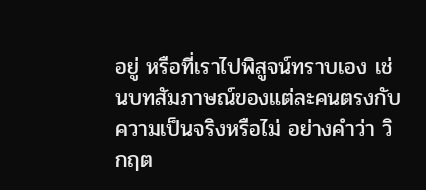อยู่ หรือที่เราไปพิสูจน์ทราบเอง เช่นบทสัมภาษณ์ของแต่ละคนตรงกับความเป็นจริงหรือไม่ อย่างคำว่า วิกฤต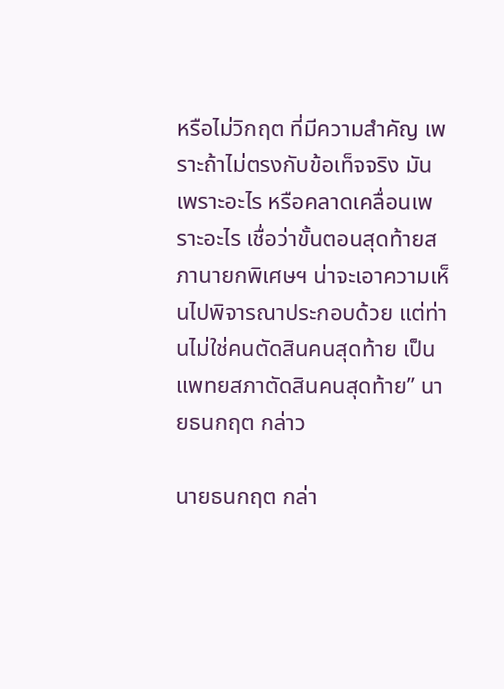หรือไม่วิกฤต ที่มีความสำคัญ เพราะถ้าไม่ตรงกับข้อเท็จจริง มันเพราะอะไร หรือคลาดเคลื่อนเพราะอะไร เชื่อว่าขั้นตอนสุดท้ายสภานายกพิเศษฯ น่าจะเอาความเห็นไปพิจารณาประกอบด้วย แต่ท่านไม่ใช่คนตัดสินคนสุดท้าย เป็นแพทยสภาตัดสินคนสุดท้าย” นายธนกฤต กล่าว

นายธนกฤต กล่า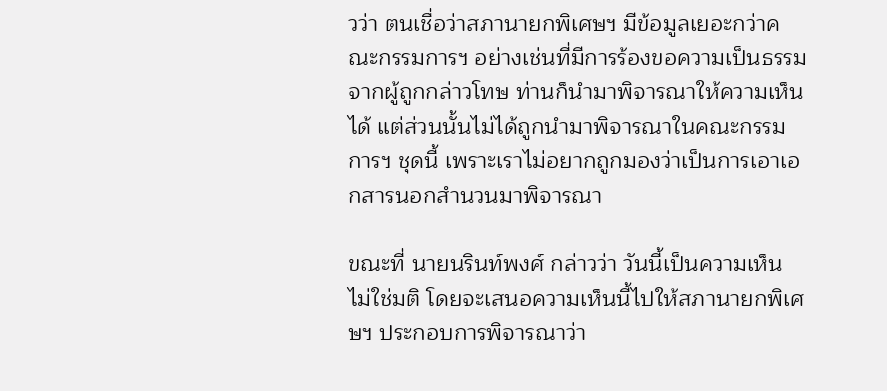วว่า ตนเชื่อว่าสภานายกพิเศษฯ มีข้อมูลเยอะกว่าคณะกรรมการฯ อย่างเช่นที่มีการร้องขอความเป็นธรรมจากผู้ถูกกล่าวโทษ ท่านก็นำมาพิจารณาให้ความเห็นได้ แต่ส่วนนั้นไม่ได้ถูกนำมาพิจารณาในคณะกรรมการฯ ชุดนี้ เพราะเราไม่อยากถูกมองว่าเป็นการเอาเอกสารนอกสำนวนมาพิจารณา

ขณะที่ นายนรินท์พงศ์ กล่าวว่า วันนี้เป็นความเห็น ไม่ใช่มติ โดยจะเสนอความเห็นนี้ไปให้สภานายกพิเศษฯ ประกอบการพิจารณาว่า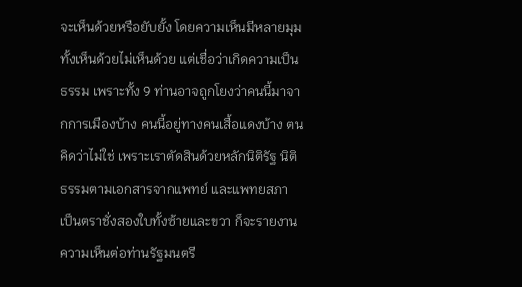จะเห็นด้วยหรือยับยั้ง โดยความเห็นมีหลายมุม ทั้งเห็นด้วยไม่เห็นด้วย แต่เชื่อว่าเกิดความเป็นธรรม เพราะทั้ง 9 ท่านอาจถูกโยงว่าคนนี้มาจากการเมืองบ้าง คนนี้อยู่ทางคนเสื้อแดงบ้าง ตนคิดว่าไม่ใช่ เพราะเราตัดสินด้วยหลักนิติรัฐ นิติธรรมตามเอกสารจากแพทย์ และแพทยสภา เป็นตราชั่งสองใบทั้งซ้ายและขวา ก็จะรายงานความเห็นต่อท่านรัฐมนตรี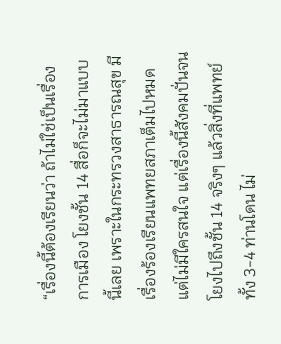“เรื่องนี้ต้องเรียนว่า ถ้าไม่ใช่เป็นเรื่องการเมือง โยงชั้น 14 สื่อก็จะไม่มาแบบนี้เลย เพราะในกระทรวงสาธารณสุข มีเรื่องร้องเรียนแพทยสภาเต็มไปหมด แต่ไม่มีใครสนใจ แต่เรื่องนี้สังคมปั่นจนโยงไปถึงชั้น 14 จริงๆ แล้วสิ่งที่แพทย์ทั้ง 3-4 ท่านโดน ไม่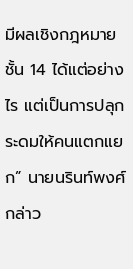มีผลเชิงกฎหมายชั้น 14 ได้แต่อย่างไร แต่เป็นการปลุกระดมให้คนแตกแยก” นายนรินท์พงศ์ กล่าว